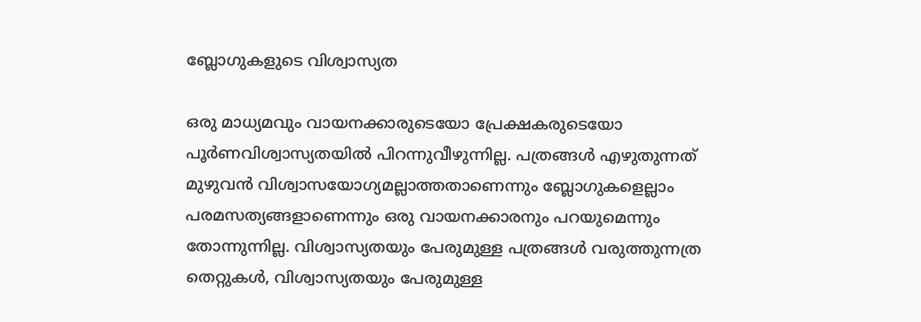ബ്ലോഗുകളുടെ വിശ്വാസ്യത

ഒരു മാധ്യമവും വായനക്കാരുടെയോ പ്രേക്ഷകരുടെയോ പൂര്‍ണവിശ്വാസ്യതയില്‍ പിറന്നുവീഴുന്നില്ല. പത്രങ്ങള്‍ എഴുതുന്നത് മുഴുവന്‍ വിശ്വാസയോഗ്യമല്ലാത്തതാണെന്നും ബ്ലോഗുകളെല്ലാം പരമസത്യങ്ങളാണെന്നും ഒരു വായനക്കാരനും പറയുമെന്നും തോന്നുന്നില്ല. വിശ്വാസ്യതയും പേരുമുള്ള പത്രങ്ങള്‍ വരുത്തുന്നത്ര തെറ്റുകള്‍, വിശ്വാസ്യതയും പേരുമുള്ള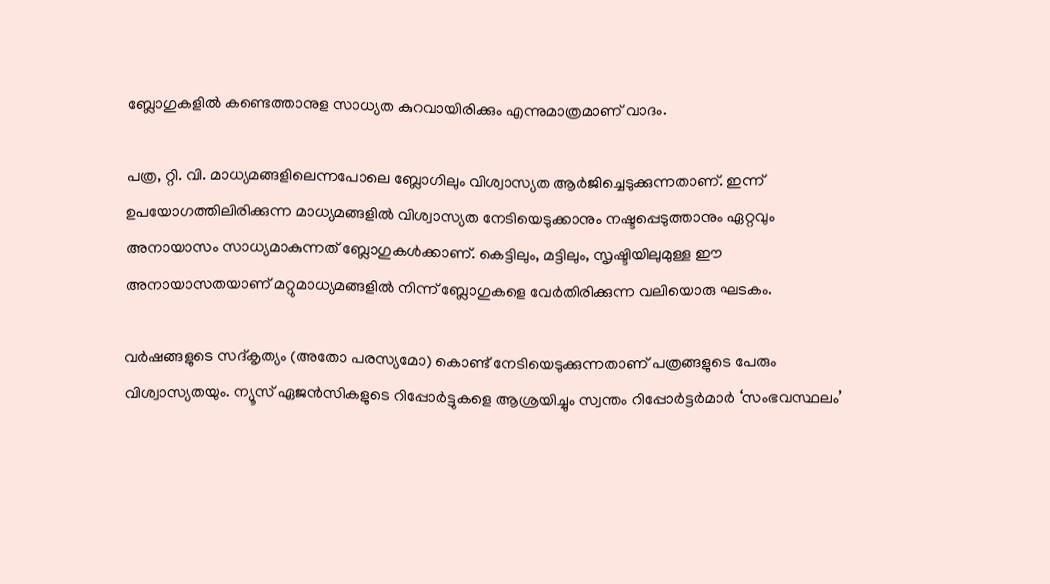ബ്ലോഗുകളില്‍ കണ്ടെത്താനുള സാധ്യത കുറവായിരിക്കും എന്നുമാത്രമാണ് വാദം.

പത്ര, റ്റി. വി. മാധ്യമങ്ങളിലെന്നപോലെ ബ്ലോഗിലും വിശ്വാസ്യത ആര്‍ജിച്ചെടുക്കുന്നതാണ്. ഇന്ന് ഉപയോഗത്തിലിരിക്കുന്ന മാധ്യമങ്ങളില്‍ വിശ്വാസ്യത നേടിയെടുക്കാനും നഷ്ടപ്പെടുത്താനും ഏറ്റവും അനായാസം സാധ്യമാകുന്നത് ബ്ലോഗുകള്‍ക്കാണ്. കെട്ടിലും, മട്ടിലും, സൃഷ്ടിയിലുമുള്ള ഈ അനായാസതയാണ് മറ്റുമാധ്യമങ്ങളില്‍ നിന്ന് ബ്ലോഗുകളെ വേര്‍തിരിക്കുന്ന വലിയൊരു ഘടകം.

വര്‍ഷങ്ങളുടെ സദ്കൃത്യം (അതോ പരസ്യമോ) കൊണ്ട് നേടിയെടുക്കുന്നതാണ് പത്രങ്ങളുടെ പേരും വിശ്വാസ്യതയും. ന്യൂസ് ഏജന്‍സികളുടെ റിപ്പോര്‍ട്ടുകളെ ആശ്രയിച്ചും സ്വന്തം റിപ്പോര്‍ട്ടര്‍മാര്‍ ‘സംഭവസ്ഥലം’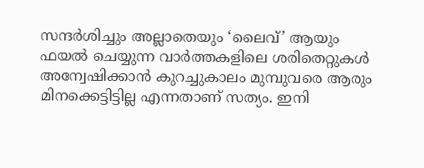സന്ദര്‍ശിച്ചും അല്ലാതെയും ‘ലൈവ്’ ആയും ഫയല്‍ ചെയ്യുന്ന വാര്‍ത്തകളിലെ ശരിതെറ്റുകള്‍ അന്വേഷിക്കാന്‍ കുറച്ചുകാലം മുമ്പുവരെ ആരും മിനക്കെട്ടിട്ടില്ല എന്നതാണ് സത്യം. ഇനി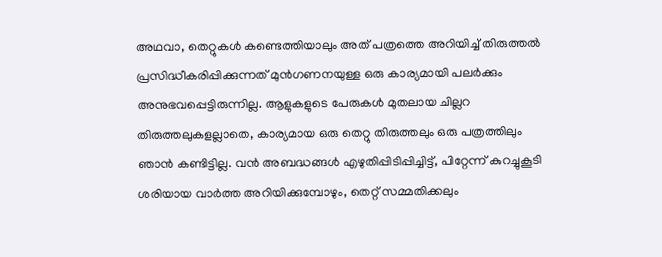അഥവാ, തെറ്റുകള്‍ കണ്ടെത്തിയാലും അത് പത്രത്തെ അറിയിച്ച് തിരുത്തല്‍ പ്രസിദ്ധീകരിപ്പിക്കുന്നത് മുന്‍‍ഗണനയുള്ള ഒരു കാര്യമായി പലര്‍ക്കും അനുഭവപ്പെട്ടിരുന്നില്ല. ആളുകളുടെ പേരുകള്‍ മുതലായ ചില്ലറ തിരുത്തലുകളല്ലാതെ, കാര്യമായ ഒരു തെറ്റു തിരുത്തലും ഒരു പത്രത്തിലും ഞാന്‍ കണ്ടിട്ടില്ല. വന്‍ അബദ്ധങ്ങള്‍ എഴുതിപ്പിടിപ്പിച്ചിട്ട്, പിറ്റേന്ന് കുറച്ചുകൂടി ശരിയായ വാര്‍ത്ത അറിയിക്കുമ്പോഴും, തെറ്റ് സമ്മതിക്കലും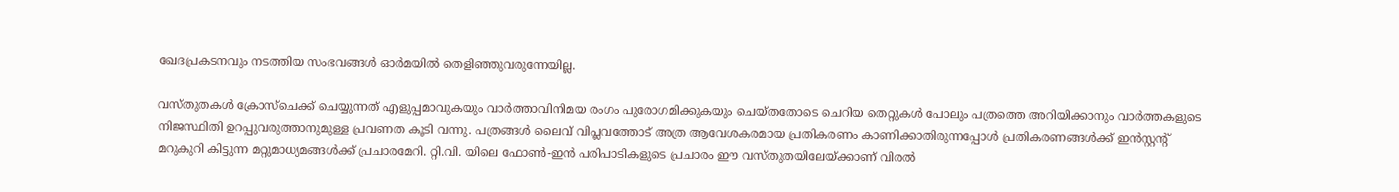ഖേദപ്രകടനവും നടത്തിയ സംഭവങ്ങള്‍ ഓര്‍മയില്‍ തെളിഞ്ഞുവരുന്നേയില്ല.

വസ്തുതകള്‍ ക്രോസ്ചെക്ക് ചെയ്യുന്നത് എളുപ്പമാവുകയും വാര്‍ത്താവിനിമയ രംഗം പുരോഗമിക്കുകയും ചെയ്തതോടെ ചെറിയ തെറ്റുകള്‍ പോലും പത്രത്തെ അറിയിക്കാനും വാര്‍ത്തകളുടെ നിജസ്ഥിതി ഉറപ്പുവരുത്താനുമുള്ള പ്രവണത കൂടി വന്നു. പത്രങ്ങള്‍ ലൈവ് വിപ്ലവത്തോട് അത്ര ആവേശകരമായ പ്രതികരണം കാണിക്കാതിരുന്നപ്പോള്‍ പ്രതികരണങ്ങള്‍ക്ക് ഇന്‍സ്റ്റന്‍റ് മറുകുറി കിട്ടുന്ന മറ്റുമാധ്യമങ്ങള്‍ക്ക് പ്രചാരമേറി. റ്റി.വി. യിലെ ഫോണ്‍-ഇന്‍ പരിപാടികളുടെ പ്രചാരം ഈ വസ്തുതയിലേയ്ക്കാണ് വിരല്‍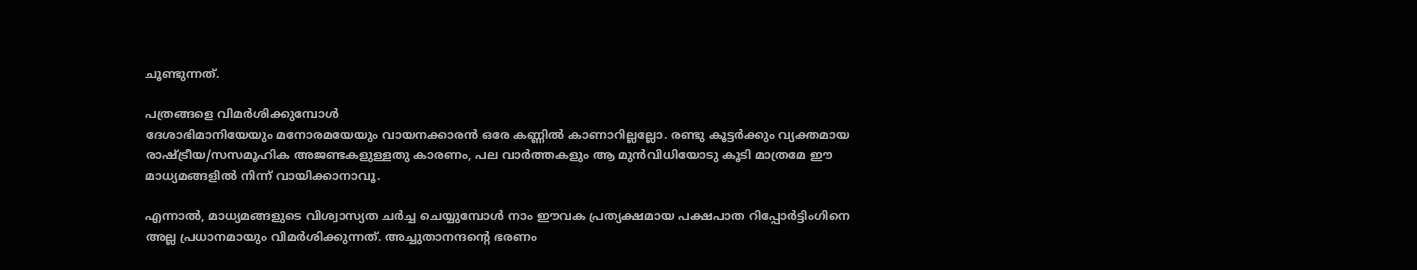ചൂണ്ടുന്നത്.

പത്രങ്ങളെ വിമര്‍ശിക്കുമ്പോള്‍
ദേശാഭിമാനിയേയും മനോരമയേയും വായനക്കാരന്‍ ഒരേ കണ്ണില്‍ കാണാറില്ലല്ലോ. രണ്ടു കൂട്ടര്‍ക്കും വ്യക്തമായ രാഷ്ട്രീയ/സസമൂഹിക അജണ്ടകളുള്ളതു കാരണം, പല വാര്‍ത്തകളും ആ മുന്‍‍വിധിയോടു കൂടി മാത്രമേ ഈ മാധ്യമങ്ങളില്‍ നിന്ന് വായിക്കാനാവൂ.

എന്നാല്‍, മാധ്യമങ്ങളുടെ വിശ്വാസ്യത ചര്‍ച്ച ചെയ്യുമ്പോള്‍ നാം ഈവക പ്രത്യക്ഷമായ പക്ഷപാത റിപ്പോര്‍ട്ടിംഗിനെ അല്ല പ്രധാനമായും വിമര്‍ശിക്കുന്നത്. അച്ചുതാനന്ദന്‍റെ ഭരണം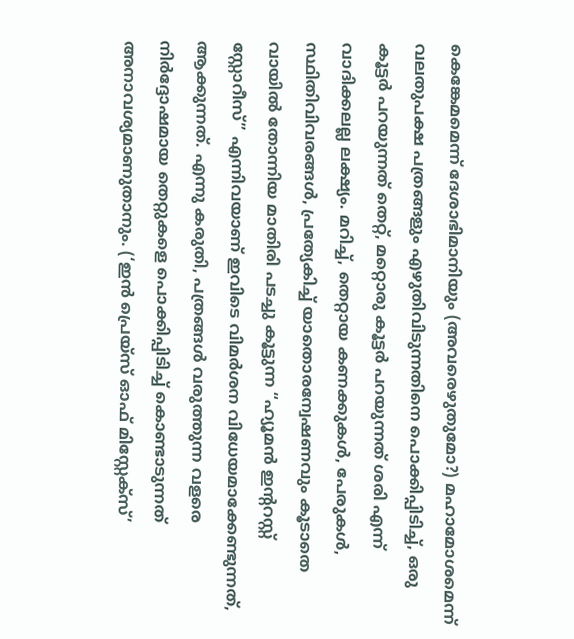കെങ്കേമമെന്ന് ദേശാഭിമാനിയും (അവരെഴുതുമോ?) മഹാമോശമെന്ന് വലതുപക്ഷ പത്രങ്ങളും എഴുതിവിടുന്നതിനെ പൊക്കിപ്പിടിച്ച്, ഒരു കൂട്ടര്‍ പറയുന്നത് തെറ്റ്, മറ്റൊരു കൂട്ടര്‍ പറയുന്നത് ശരി എന്ന് വാദിക്കലല്ല ലക്ഷ്യം. മറിച്ച്, തെറ്റായ കണക്കുകള്‍, പേരുകള്‍, സ്ഥിതിവിവരങ്ങള്‍, പ്രത്യേകിച്ച് യാതൊരന്വേഷണവും കൂടാതെ വായില്‍ തോന്നിയ മാതിരി പടച്ചു കൂട്ടുന്ന “ഹ്യൂമന്‍ ഇന്‍ററസ്റ്റ് സ്റ്റോറീസ്‍” എന്നിവയാണ് ഇവിടെ വിമര്‍ശന വിധേയമാക്കേണ്ടുന്നത്, ആക്കുന്നത്. എന്നു കരുതി, പത്രങ്ങള്‍ വരുത്തുന്ന വളരെ നിര്‍ദ്ദോഷമായ തെറ്റുകളെ പൊക്കിപ്പിടിച്ച് കൊണ്ടാടുന്നത് അനാവശ്യമാണുതാനും. (‘ഇന്‍ പ്രെയ്സ് ഓഫ് മിസ്റ്റേക്സ്’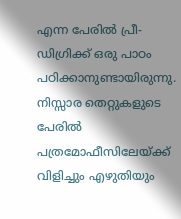എന്ന പേരില്‍ പ്രീ-ഡിഗ്രിക്ക് ഒരു പാഠം പഠിക്കാനുണ്ടായിരുന്നു. നിസ്സാര തെറ്റുകളുടെ പേരില്‍ പത്രമോഫീസിലേയ്ക്ക് വിളിച്ചും എഴുതിയും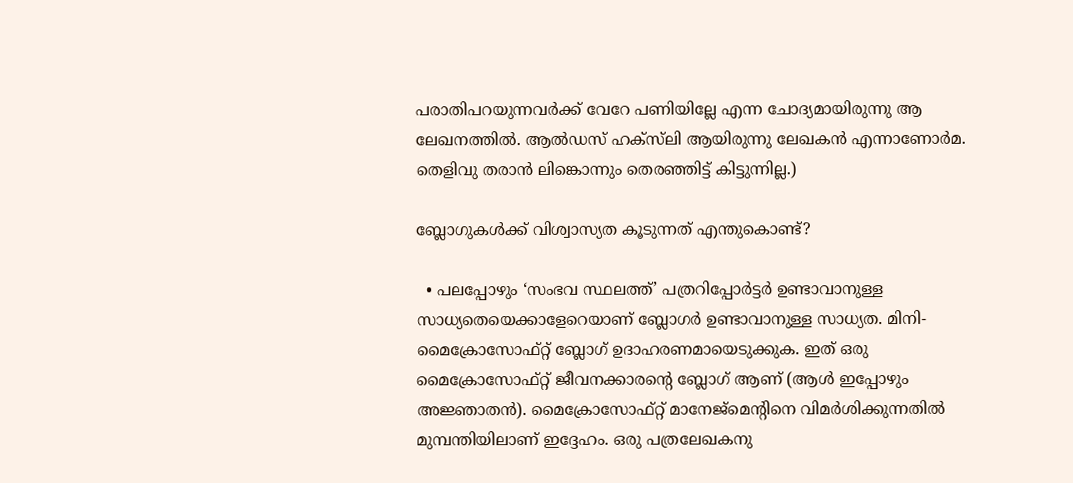പരാതിപറയുന്നവര്‍ക്ക് വേറേ പണിയില്ലേ എന്ന ചോദ്യമായിരുന്നു ആ ലേഖനത്തില്‍. ആല്‍ഡസ് ഹക്സ്‍ലി ആയിരുന്നു ലേഖകന്‍ എന്നാണോര്‍മ. തെളിവു തരാന്‍ ലിങ്കൊന്നും തെരഞ്ഞിട്ട് കിട്ടുന്നില്ല.)

ബ്ലോഗുകള്‍ക്ക് വിശ്വാസ്യത കൂടുന്നത് എന്തുകൊണ്ട്?

  • പലപ്പോഴും ‘സംഭവ സ്ഥലത്ത്’ പത്രറിപ്പോര്‍ട്ടര്‍ ഉണ്ടാവാനുള്ള സാധ്യതെയെക്കാളേറെയാണ് ബ്ലോഗര്‍ ഉണ്ടാവാനുള്ള സാധ്യത. മിനി-മൈക്രോസോഫ്റ്റ് ബ്ലോഗ് ഉദാഹരണമായെടുക്കുക. ഇത് ഒരു മൈക്രോസോഫ്റ്റ് ജീവനക്കാരന്‍റെ ബ്ലോഗ് ആണ് (ആള്‍ ഇപ്പോഴും അജ്ഞാതന്‍). മൈക്രോസോഫ്റ്റ് മാനേജ്മെന്‍റിനെ വിമര്‍ശിക്കുന്നതില്‍ മുമ്പന്തിയിലാണ് ഇദ്ദേഹം. ഒരു പത്രലേഖകനു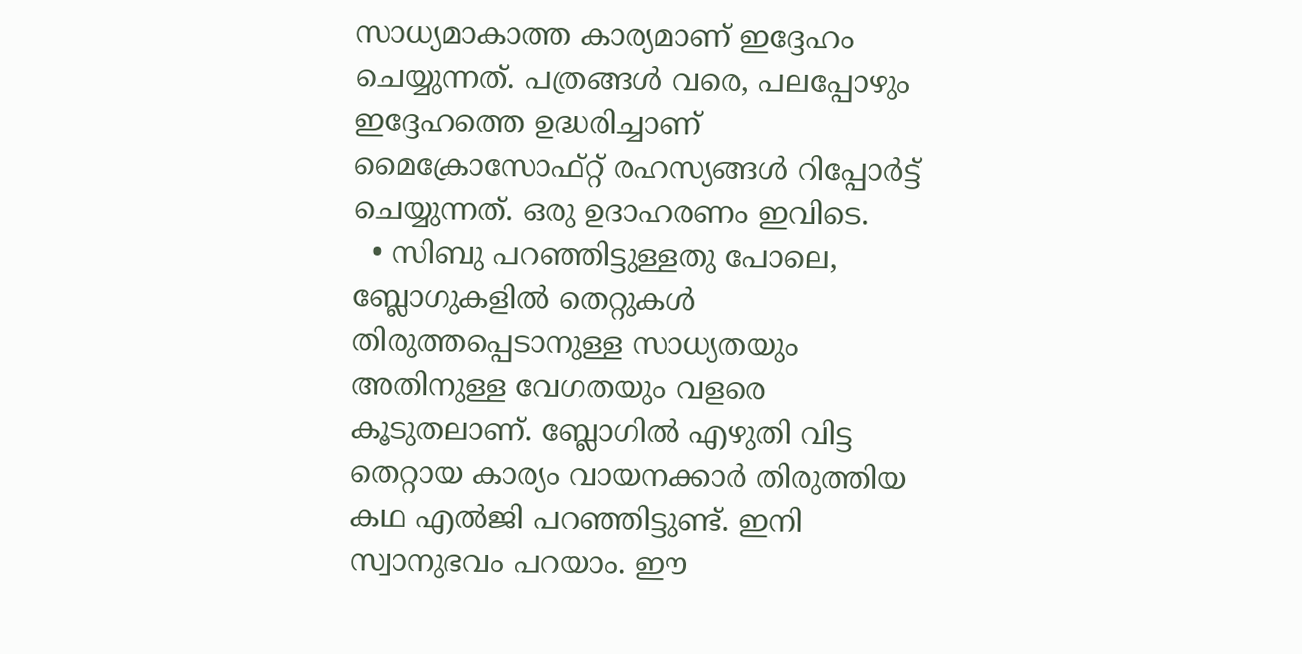സാധ്യമാകാത്ത കാര്യമാണ് ഇദ്ദേഹം ചെയ്യുന്നത്. പത്രങ്ങള്‍ വരെ, പലപ്പോഴും ഇദ്ദേഹത്തെ ഉദ്ധരിച്ചാണ് മൈക്രോസോഫ്റ്റ് രഹസ്യങ്ങള്‍ റിപ്പോര്‍ട്ട് ചെയ്യുന്നത്. ഒരു ഉദാഹരണം ഇവിടെ.
  • സിബു പറഞ്ഞിട്ടുള്ളതു പോലെ, ബ്ലോഗുകളില്‍ തെറ്റുകള്‍ തിരുത്തപ്പെടാനുള്ള സാധ്യതയും അതിനുള്ള വേഗതയും വളരെ കൂടുതലാണ്. ബ്ലോഗില്‍ എഴുതി വിട്ട തെറ്റായ കാര്യം വായനക്കാര്‍ തിരുത്തിയ കഥ എല്‍ജി പറഞ്ഞിട്ടുണ്ട്. ഇനി സ്വാനുഭവം പറയാം. ഈ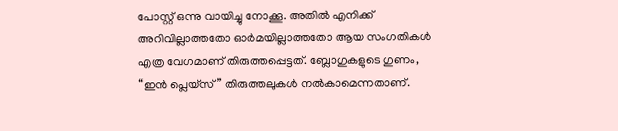പോസ്റ്റ് ഒന്നു വായിച്ചു നോക്കൂ. അതില്‍ എനിക്ക് അറിവില്ലാത്തതോ ഓര്‍മയില്ലാത്തതോ ആയ സംഗതികള്‍ എത്ര വേഗമാണ് തിരുത്തപ്പെട്ടത്. ബ്ലോഗുകളുടെ ഗുണം, “ഇന്‍ പ്ലെയ്സ്” തിരുത്തലുകള്‍ നല്‍കാമെന്നതാണ്.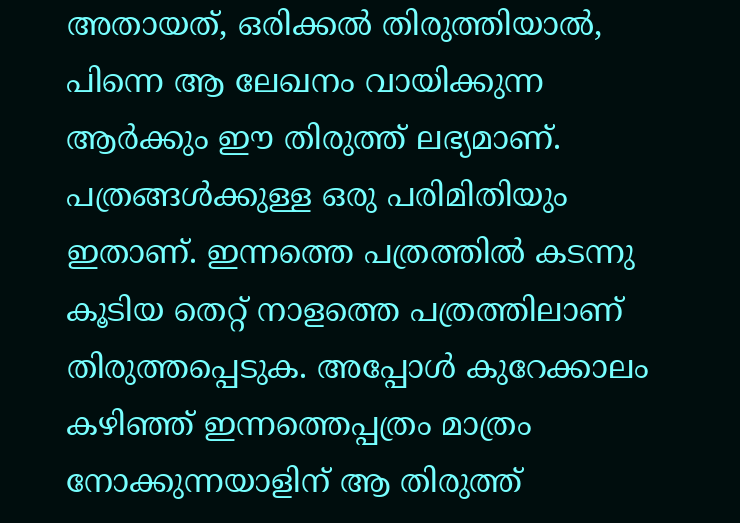അതായത്, ഒരിക്കല്‍ തിരുത്തിയാല്‍, പിന്നെ ആ ലേഖനം വായിക്കുന്ന ആര്‍ക്കും ഈ തിരുത്ത് ലഭ്യമാണ്. പത്രങ്ങള്‍ക്കുള്ള ഒരു പരിമിതിയും ഇതാണ്. ഇന്നത്തെ പത്രത്തില്‍ കടന്നു കൂടിയ തെറ്റ് നാളത്തെ പത്രത്തിലാണ് തിരുത്തപ്പെടുക. അപ്പോള്‍ കുറേക്കാലം കഴിഞ്ഞ് ഇന്നത്തെപ്പത്രം മാത്രം നോക്കുന്നയാളിന് ആ തിരുത്ത്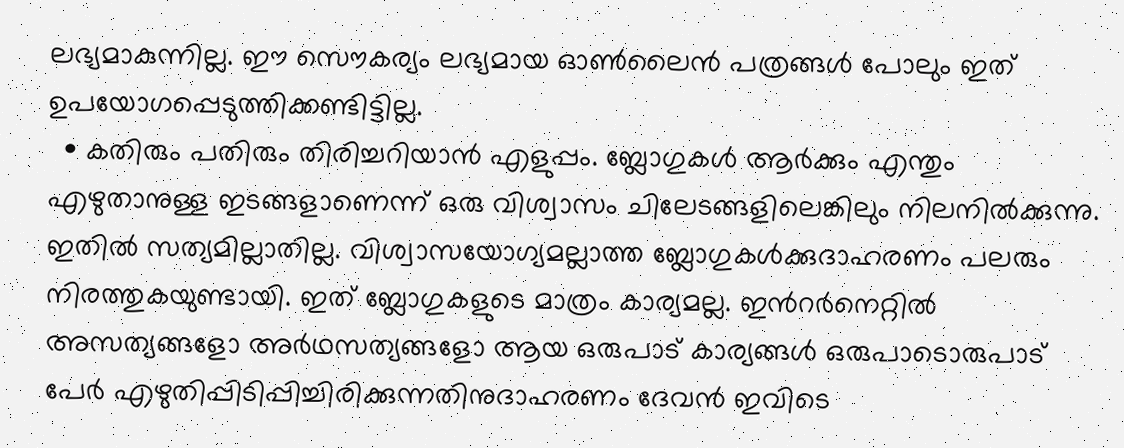ലഭ്യമാകുന്നില്ല. ഈ സൌകര്യം ലഭ്യമായ ഓണ്‍ലൈന്‍ പത്രങ്ങള്‍ പോലും ഇത് ഉപയോഗപ്പെടുത്തിക്കണ്ടിട്ടില്ല.
  • കതിരും പതിരും തിരിച്ചറിയാന്‍ എളുപ്പം. ബ്ലോഗുകള്‍ ആര്‍ക്കും എന്തും എഴുതാനുള്ള ഇടങ്ങളാണെന്ന് ഒരു വിശ്വാസം ചിലേടങ്ങളിലെങ്കിലും നിലനില്‍ക്കുന്നു. ഇതില്‍ സത്യമില്ലാതില്ല. വിശ്വാസയോഗ്യമല്ലാത്ത ബ്ലോഗുകള്‍ക്കുദാഹരണം പലരും നിരത്തുകയുണ്ടായി. ഇത് ബ്ലോഗുകളുടെ മാത്രം കാര്യമല്ല. ഇന്‍റര്‍നെറ്റില്‍ അസത്യങ്ങളോ അര്‍ഥസത്യങ്ങളോ ആയ ഒരുപാട് കാര്യങ്ങള്‍ ഒരുപാടൊരുപാട് പേര്‍ എഴുതിപ്പിടിപ്പിച്ചിരിക്കുന്നതിനുദാഹരണം ദേവന്‍ ഇവിടെ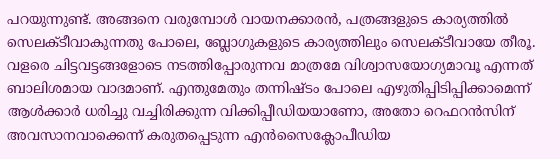പറയുന്നുണ്ട്. അങ്ങനെ വരുമ്പോള്‍ വായനക്കാരന്‍, പത്രങ്ങളുടെ കാര്യത്തില്‍ സെലക്ടീവാകുന്നതു പോലെ, ബ്ലോഗുകളുടെ കാര്യത്തിലും സെലക്ടീവായേ തീരൂ. വളരെ ചിട്ടവട്ടങ്ങളോടെ നടത്തിപ്പോരുന്നവ മാത്രമേ വിശ്വാസയോഗ്യമാവൂ എന്നത് ബാലിശമായ വാദമാണ്. എന്തുമേതും തന്നിഷ്ടം പോലെ എഴുതിപ്പിടിപ്പിക്കാമെന്ന് ആള്‍ക്കാര്‍ ധരിച്ചു വച്ചിരിക്കുന്ന വിക്കിപ്പീഡിയയാണോ, അതോ റെഫറന്‍സിന് അവസാനവാക്കെന്ന് കരുതപ്പെടുന്ന എന്‍സൈക്ലോപീഡിയ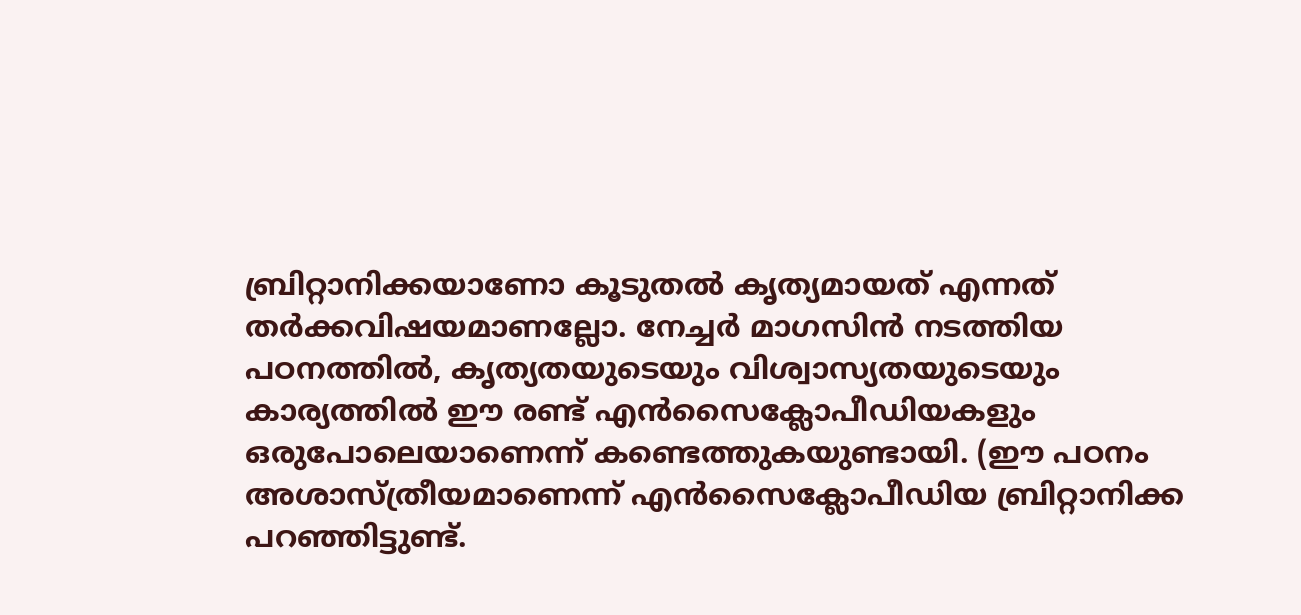ബ്രിറ്റാനിക്കയാണോ കൂടുതല്‍ കൃത്യമായത് എന്നത് തര്‍ക്കവിഷയമാണല്ലോ. നേച്ചര്‍ മാഗസിന്‍ നടത്തിയ പഠനത്തില്‍, കൃത്യതയുടെയും വിശ്വാസ്യതയുടെയും കാര്യത്തില്‍ ഈ രണ്ട് എന്‍സൈക്ലോപീഡിയകളും ഒരുപോലെയാണെന്ന് കണ്ടെത്തുകയുണ്ടായി. (ഈ പഠനം അശാസ്ത്രീയമാണെന്ന് എന്‍സൈക്ലോപീഡിയ ബ്രിറ്റാനിക്ക പറഞ്ഞിട്ടുണ്ട്.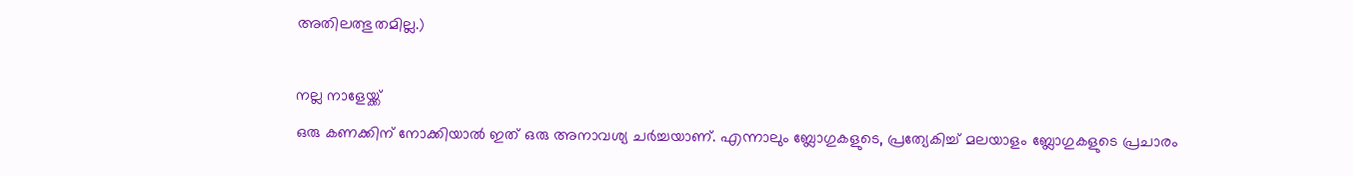അതിലത്ഭുതമില്ല.)

നല്ല നാളേയ്ക്ക്
ഒരു കണക്കിന് നോക്കിയാല്‍ ഇത് ഒരു അനാവശ്യ ചര്‍ച്ചയാണ്. എന്നാലും ബ്ലോഗുകളുടെ, പ്രത്യേകിച്ച് മലയാളം ബ്ലോഗുകളുടെ പ്രചാരം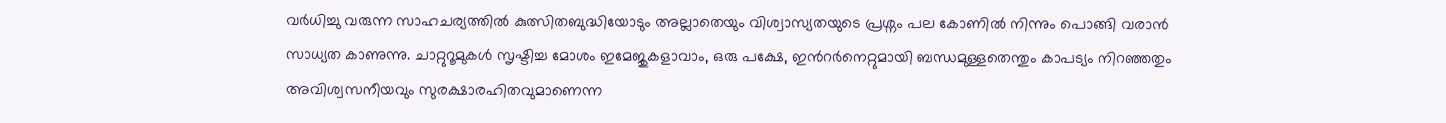വര്‍ധിച്ചു വരുന്ന സാഹചര്യത്തില്‍ കുത്സിതബുദ്ധിയോടും അല്ലാതെയും വിശ്വാസ്യതയുടെ പ്രശ്നം പല കോണില്‍ നിന്നും പൊങ്ങി വരാന്‍ സാധ്യത കാണുന്നു. ചാറ്റുറൂമുകള്‍ സൃഷ്ടിച്ച മോശം ഇമേജുകളാവാം, ഒരു പക്ഷേ, ഇന്‍റര്‍നെറ്റുമായി ബന്ധമുള്ളതെന്തും കാപട്യം നിറഞ്ഞതും അവിശ്വസനീയവും സുരക്ഷാരഹിതവുമാണെന്ന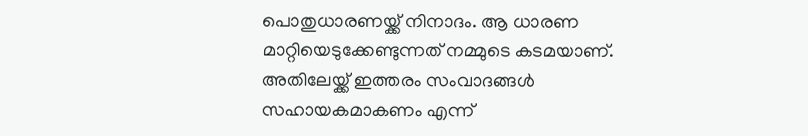പൊതുധാരണയ്ക്ക് നിനാദം. ആ ധാരണ മാറ്റിയെടുക്കേണ്ടുന്നത് നമ്മുടെ കടമയാണ്. അതിലേയ്ക്ക് ഇത്തരം സം‌വാദങ്ങള്‍ സഹായകമാകണം എന്ന്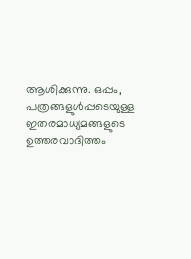ആശിക്കുന്നു. ഒപ്പം, പത്രങ്ങളുള്‍പ്പടെയുള്ള ഇതരമാധ്യമങ്ങളുടെ ഉത്തരവാദിത്തം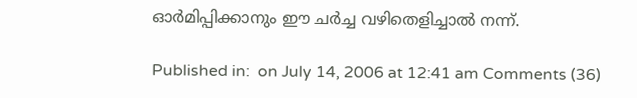ഓര്‍മിപ്പിക്കാനും ഈ ചര്‍ച്ച വഴിതെളിച്ചാല്‍ നന്ന്.

Published in:  on July 14, 2006 at 12:41 am Comments (36)